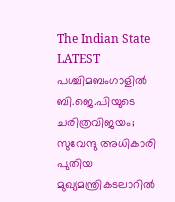The Indian State
LATEST
പശ്ചിമബംഗാളിൽ ബി.ജെ.പിയുടെ ചരിത്രവിജയം; സുവേന്ദു അധികാരി പുതിയ മുഖ്യമന്ത്രികടലാറിൽ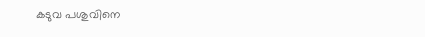കടുവ പശുവിനെ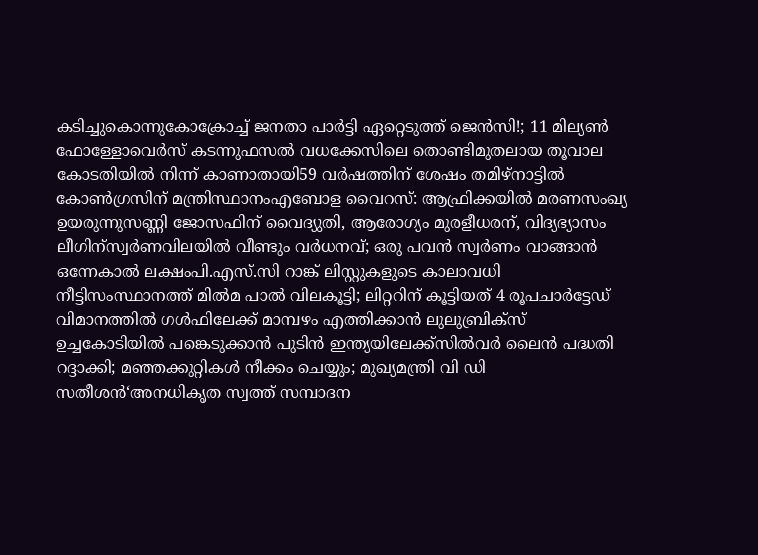കടിച്ചുകൊന്നുകോക്രോച്ച് ജനതാ പാര്‍ട്ടി ഏറ്റെടുത്ത് ജെന്‍സി!; 11 മില്യൺ ഫോള്ളോവെർസ് കടന്നുഫസല്‍ വധക്കേസിലെ തൊണ്ടിമുതലായ തൂവാല കോടതിയില്‍ നിന്ന് കാണാതായി59 വർഷത്തിന് ശേഷം തമിഴ്നാട്ടിൽ കോൺഗ്രസിന് മന്ത്രിസ്ഥാനംഎബോള വൈറസ്: ആഫ്രിക്കയിൽ മരണസംഖ്യ ഉയരുന്നുസണ്ണി ജോസഫിന് വൈദ്യുതി, ആരോഗ്യം മുരളീധരന്, വിദ്യഭ്യാസം ലീഗിന്സ്വർണവിലയിൽ വീണ്ടും വർധനവ്; ഒരു പവൻ സ്വർണം വാങ്ങാൻ ഒന്നേകാൽ ലക്ഷംപി.എസ്.സി റാങ്ക് ലിസ്റ്റുകളുടെ കാലാവധി നീട്ടിസംസ്ഥാനത്ത് മിൽമ പാൽ വിലകൂട്ടി; ലിറ്ററിന് കൂട്ടിയത് 4 രൂപചാർട്ടേഡ് വിമാനത്തില്‍ ഗള്‍ഫിലേക്ക് മാമ്പഴം എത്തിക്കാന്‍ ലുലുബ്രിക്‌സ് ഉച്ചകോടിയിൽ പങ്കെടുക്കാൻ പുടിൻ ഇന്ത്യയിലേക്ക്സില്‍വര്‍ ലൈന്‍ പദ്ധതി റദ്ദാക്കി; മഞ്ഞക്കുറ്റികള്‍ നീക്കം ചെയ്യും; മുഖ്യമന്ത്രി വി ഡി സതീശൻ‘അനധികൃത സ്വത്ത് സമ്പാദന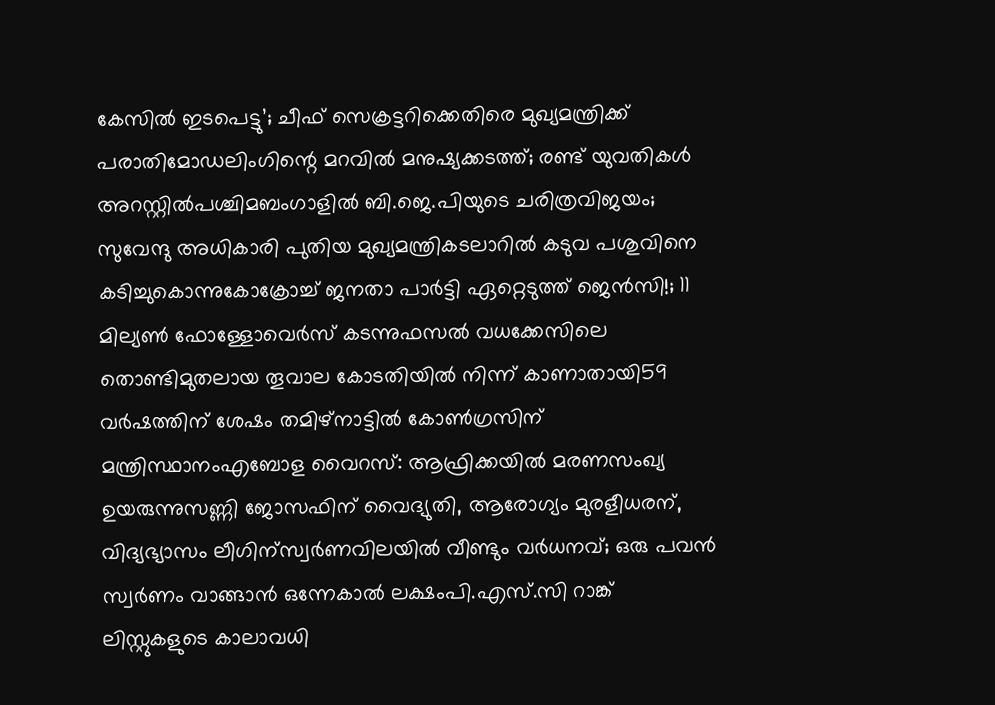കേസിൽ ഇടപെട്ടു’; ചീഫ് സെക്രട്ടറിക്കെതിരെ മുഖ്യമന്ത്രിക്ക് പരാതിമോഡലിംഗിന്റെ മറവിൽ മനുഷ്യക്കടത്ത്; രണ്ട് യുവതികൾ അറസ്റ്റിൽപശ്ചിമബംഗാളിൽ ബി.ജെ.പിയുടെ ചരിത്രവിജയം; സുവേന്ദു അധികാരി പുതിയ മുഖ്യമന്ത്രികടലാറിൽ കടുവ പശുവിനെ കടിച്ചുകൊന്നുകോക്രോച്ച് ജനതാ പാര്‍ട്ടി ഏറ്റെടുത്ത് ജെന്‍സി!; 11 മില്യൺ ഫോള്ളോവെർസ് കടന്നുഫസല്‍ വധക്കേസിലെ തൊണ്ടിമുതലായ തൂവാല കോടതിയില്‍ നിന്ന് കാണാതായി59 വർഷത്തിന് ശേഷം തമിഴ്നാട്ടിൽ കോൺഗ്രസിന് മന്ത്രിസ്ഥാനംഎബോള വൈറസ്: ആഫ്രിക്കയിൽ മരണസംഖ്യ ഉയരുന്നുസണ്ണി ജോസഫിന് വൈദ്യുതി, ആരോഗ്യം മുരളീധരന്, വിദ്യഭ്യാസം ലീഗിന്സ്വർണവിലയിൽ വീണ്ടും വർധനവ്; ഒരു പവൻ സ്വർണം വാങ്ങാൻ ഒന്നേകാൽ ലക്ഷംപി.എസ്.സി റാങ്ക് ലിസ്റ്റുകളുടെ കാലാവധി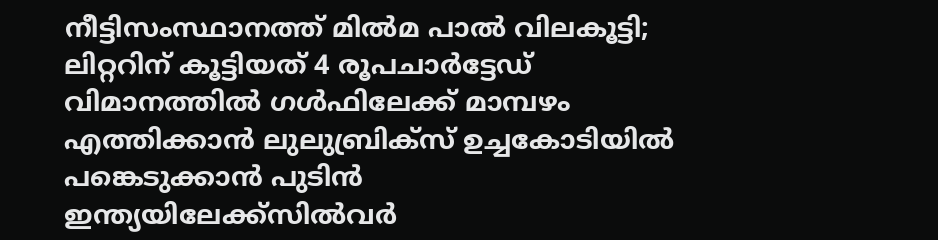നീട്ടിസംസ്ഥാനത്ത് മിൽമ പാൽ വിലകൂട്ടി; ലിറ്ററിന് കൂട്ടിയത് 4 രൂപചാർട്ടേഡ് വിമാനത്തില്‍ ഗള്‍ഫിലേക്ക് മാമ്പഴം എത്തിക്കാന്‍ ലുലുബ്രിക്‌സ് ഉച്ചകോടിയിൽ പങ്കെടുക്കാൻ പുടിൻ ഇന്ത്യയിലേക്ക്സില്‍വര്‍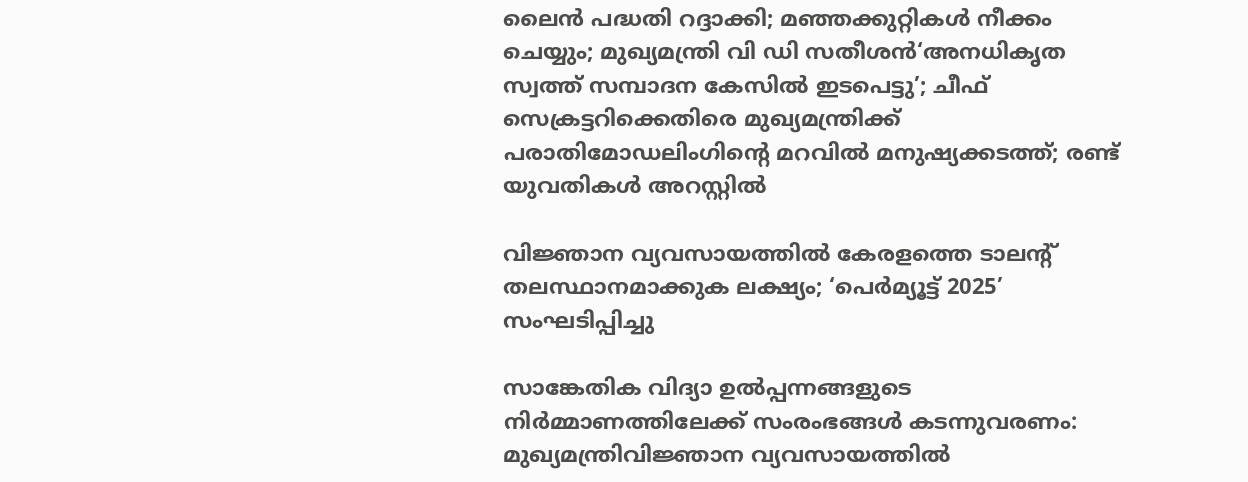ലൈന്‍ പദ്ധതി റദ്ദാക്കി; മഞ്ഞക്കുറ്റികള്‍ നീക്കം ചെയ്യും; മുഖ്യമന്ത്രി വി ഡി സതീശൻ‘അനധികൃത സ്വത്ത് സമ്പാദന കേസിൽ ഇടപെട്ടു’; ചീഫ് സെക്രട്ടറിക്കെതിരെ മുഖ്യമന്ത്രിക്ക് പരാതിമോഡലിംഗിന്റെ മറവിൽ മനുഷ്യക്കടത്ത്; രണ്ട് യുവതികൾ അറസ്റ്റിൽ

വിജ്ഞാന വ്യവസായത്തിൽ കേരളത്തെ ടാലന്റ് തലസ്ഥാനമാക്കുക ലക്ഷ്യം; ‘പെർമ്യൂട്ട് 2025’ സംഘടിപ്പിച്ചു

സാങ്കേതിക വിദ്യാ ഉൽപ്പന്നങ്ങളുടെ നിർമ്മാണത്തിലേക്ക് സംരംഭങ്ങൾ കടന്നുവരണം: മുഖ്യമന്ത്രിവിജ്ഞാന വ്യവസായത്തിൽ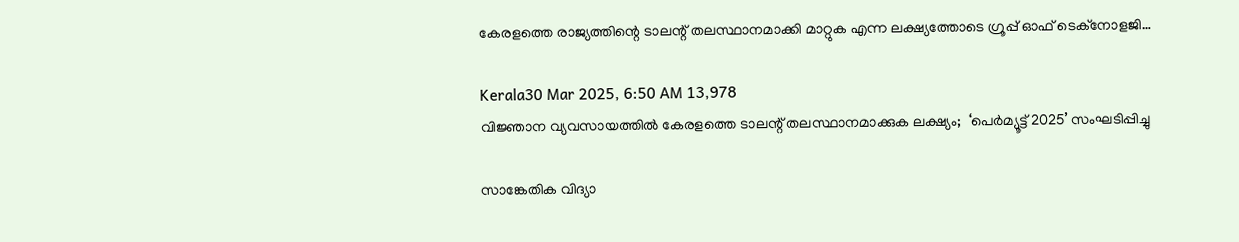കേരളത്തെ രാജ്യത്തിന്റെ ടാലന്റ് തലസ്ഥാനമാക്കി മാറ്റുക എന്ന ലക്ഷ്യത്തോടെ ഗ്രൂപ്പ് ഓഫ് ടെക്നോളജി…

Kerala30 Mar 2025, 6:50 AM 13,978
വിജ്ഞാന വ്യവസായത്തിൽ കേരളത്തെ ടാലന്റ് തലസ്ഥാനമാക്കുക ലക്ഷ്യം;  ‘പെർമ്യൂട്ട് 2025’ സംഘടിപ്പിച്ചു

സാങ്കേതിക വിദ്യാ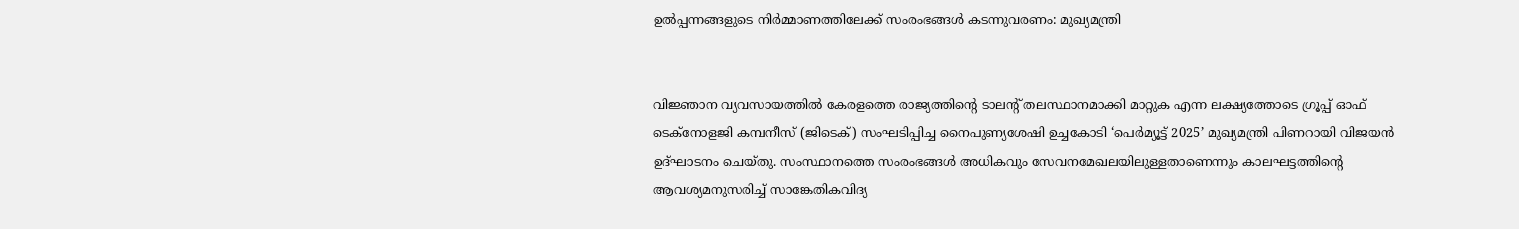ഉൽപ്പന്നങ്ങളുടെ നിർമ്മാണത്തിലേക്ക് സംരംഭങ്ങൾ കടന്നുവരണം: മുഖ്യമന്ത്രി


വിജ്ഞാന വ്യവസായത്തിൽ കേരളത്തെ രാജ്യത്തിന്റെ ടാലന്റ് തലസ്ഥാനമാക്കി മാറ്റുക എന്ന ലക്ഷ്യത്തോടെ ഗ്രൂപ്പ് ഓഫ് ടെക്നോളജി കമ്പനീസ് (ജിടെക്) സംഘടിപ്പിച്ച നൈപുണ്യശേഷി ഉച്ചകോടി ‘പെർമ്യൂട്ട് 2025’ മുഖ്യമന്ത്രി പിണറായി വിജയൻ ഉദ്ഘാടനം ചെയ്തു. സംസ്ഥാനത്തെ സംരംഭങ്ങൾ അധികവും സേവനമേഖലയിലുള്ളതാണെന്നും കാലഘട്ടത്തിന്റെ ആവശ്യമനുസരിച്ച് സാങ്കേതികവിദ്യ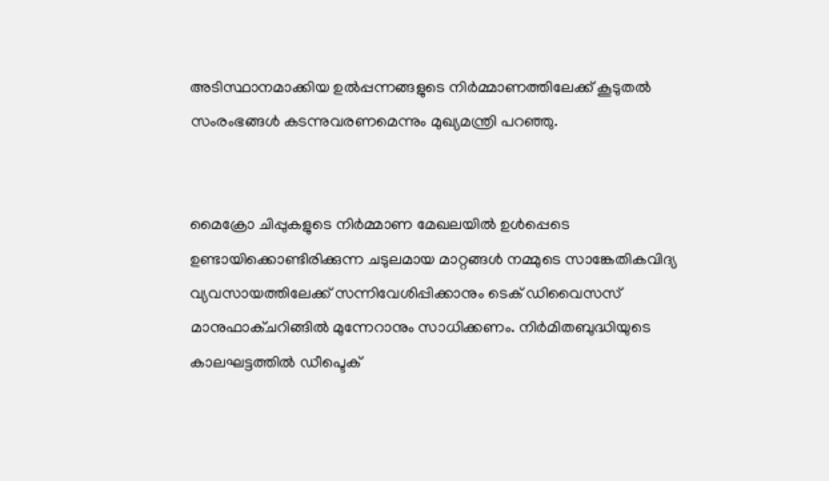അടിസ്ഥാനമാക്കിയ ഉൽപ്പന്നങ്ങളുടെ നിർമ്മാണത്തിലേക്ക് കൂടുതൽ സംരംഭങ്ങൾ കടന്നുവരണമെന്നും മുഖ്യമന്ത്രി പറഞ്ഞു.


മൈക്രോ ചിപ്പുകളുടെ നിർമ്മാണ മേഖലയിൽ ഉൾപ്പെടെ ഉണ്ടായിക്കൊണ്ടിരിക്കുന്ന ചടുലമായ മാറ്റങ്ങൾ നമ്മുടെ സാങ്കേതികവിദ്യ വ്യവസായത്തിലേക്ക് സന്നിവേശിപ്പിക്കാനും ടെക് ഡിവൈസസ് മാനുഫാക്ചറിങ്ങിൽ മുന്നേറാനും സാധിക്കണം. നിർമിതബുദ്ധിയുടെ കാലഘട്ടത്തിൽ ഡീപ്ടെക്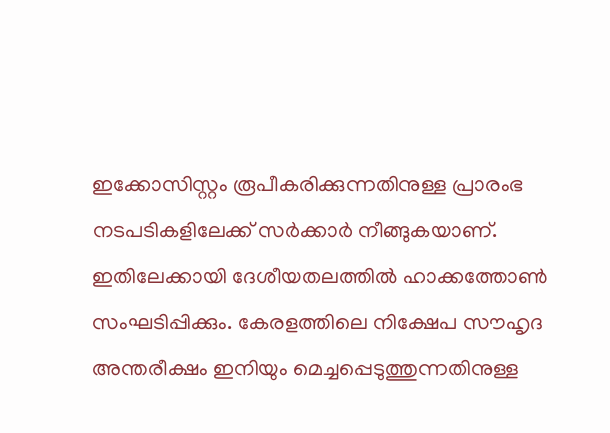ഇക്കോസിസ്റ്റം രൂപീകരിക്കുന്നതിനുള്ള പ്രാരംഭ നടപടികളിലേക്ക് സർക്കാർ നീങ്ങുകയാണ്. ഇതിലേക്കായി ദേശീയതലത്തിൽ ഹാക്കത്തോൺ സംഘടിപ്പിക്കും. കേരളത്തിലെ നിക്ഷേപ സൗഹൃദ അന്തരീക്ഷം ഇനിയും മെച്ചപ്പെടുത്തുന്നതിനുള്ള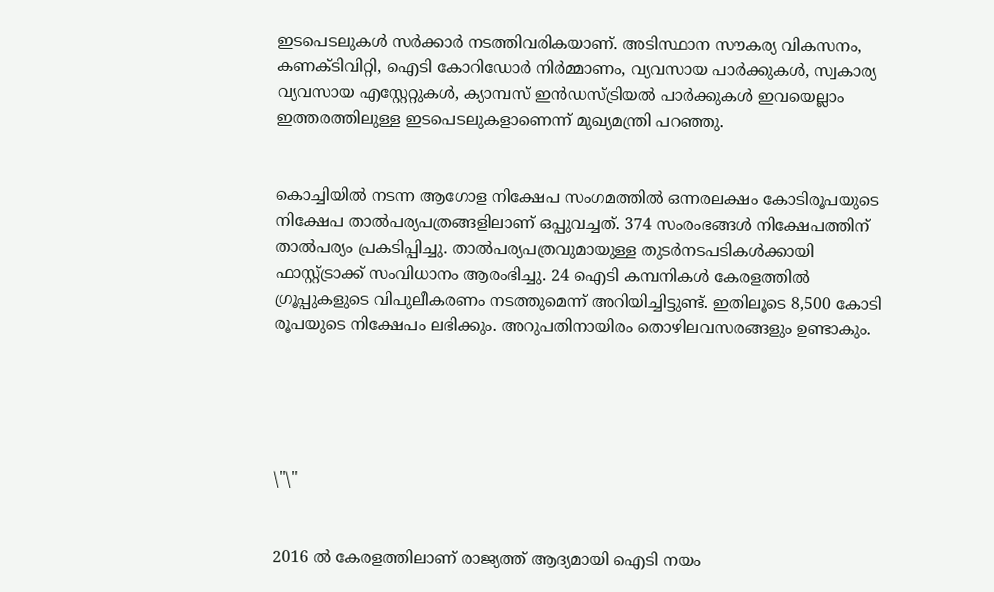ഇടപെടലുകൾ സർക്കാർ നടത്തിവരികയാണ്. അടിസ്ഥാന സൗകര്യ വികസനം, കണക്ടിവിറ്റി, ഐടി കോറിഡോർ നിർമ്മാണം, വ്യവസായ പാർക്കുകൾ, സ്വകാര്യ വ്യവസായ എസ്റ്റേറ്റുകൾ, ക്യാമ്പസ് ഇൻഡസ്ട്രിയൽ പാർക്കുകൾ ഇവയെല്ലാം ഇത്തരത്തിലുള്ള ഇടപെടലുകളാണെന്ന് മുഖ്യമന്ത്രി പറഞ്ഞു.


കൊച്ചിയിൽ നടന്ന ആഗോള നിക്ഷേപ സംഗമത്തിൽ ഒന്നരലക്ഷം കോടിരൂപയുടെ നിക്ഷേപ താൽപര്യപത്രങ്ങളിലാണ് ഒപ്പുവച്ചത്. 374 സംരംഭങ്ങൾ നിക്ഷേപത്തിന് താൽപര്യം പ്രകടിപ്പിച്ചു. താൽപര്യപത്രവുമായുള്ള തുടർനടപടികൾക്കായി ഫാസ്റ്റ്ട്രാക്ക് സംവിധാനം ആരംഭിച്ചു. 24 ഐടി കമ്പനികൾ കേരളത്തിൽ ഗ്രൂപ്പുകളുടെ വിപുലീകരണം നടത്തുമെന്ന് അറിയിച്ചിട്ടുണ്ട്. ഇതിലൂടെ 8,500 കോടി രൂപയുടെ നിക്ഷേപം ലഭിക്കും. അറുപതിനായിരം തൊഴിലവസരങ്ങളും ഉണ്ടാകും.





\"\"


2016 ൽ കേരളത്തിലാണ് രാജ്യത്ത് ആദ്യമായി ഐടി നയം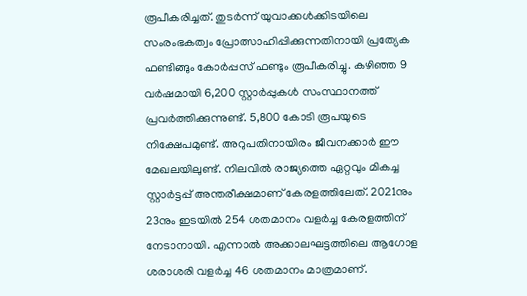രൂപീകരിച്ചത്. തുടർന്ന് യുവാക്കൾക്കിടയിലെ സംരംഭകത്വം പ്രോത്സാഹിപ്പിക്കുന്നതിനായി പ്രത്യേക ഫണ്ടിങ്ങും കോർപ്പസ് ഫണ്ടും രൂപീകരിച്ചു. കഴിഞ്ഞ 9 വർഷമായി 6,200 സ്റ്റാർപ്പുകൾ സംസ്ഥാനത്ത് പ്രവർത്തിക്കുന്നുണ്ട്. 5,800 കോടി രൂപയുടെ നിക്ഷേപമുണ്ട്. അറുപതിനായിരം ജീവനക്കാർ ഈ മേഖലയിലുണ്ട്. നിലവിൽ രാജ്യത്തെ ഏറ്റവും മികച്ച സ്റ്റാർട്ടപ്പ് അന്തരീക്ഷമാണ് കേരളത്തിലേത്. 2021നും 23നും ഇടയിൽ 254 ശതമാനം വളർച്ച കേരളത്തിന് നേടാനായി. എന്നാൽ അക്കാലഘട്ടത്തിലെ ആഗോള ശരാശരി വളർച്ച 46 ശതമാനം മാത്രമാണ്.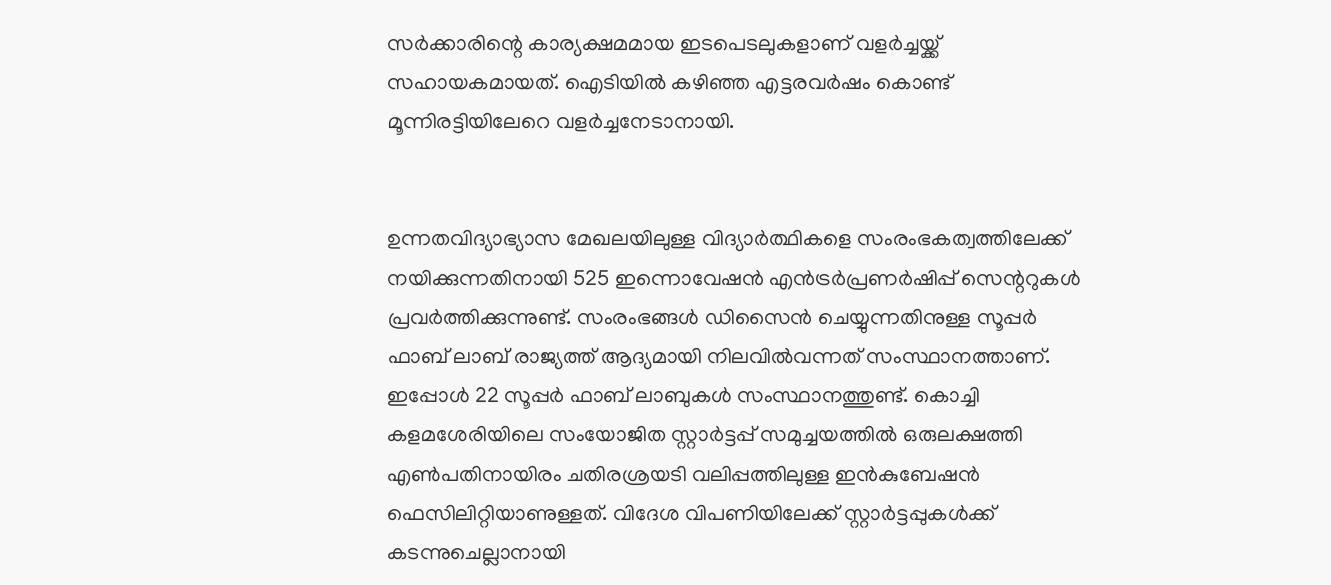സർക്കാരിന്റെ കാര്യക്ഷമമായ ഇടപെടലുകളാണ് വളർച്ചയ്ക്ക് സഹായകമായത്. ഐടിയിൽ കഴിഞ്ഞ എട്ടരവർഷം കൊണ്ട് മൂന്നിരട്ടിയിലേറെ വളർച്ചനേടാനായി.


ഉന്നതവിദ്യാഭ്യാസ മേഖലയിലുള്ള വിദ്യാർത്ഥികളെ സംരംഭകത്വത്തിലേക്ക് നയിക്കുന്നതിനായി 525 ഇന്നൊവേഷൻ എൻട്രർപ്രണർഷിപ്പ് സെന്ററുകൾ പ്രവർത്തിക്കുന്നുണ്ട്. സംരംഭങ്ങൾ ഡിസൈൻ ചെയ്യുന്നതിനുള്ള സൂപ്പർ ഫാബ് ലാബ് രാജ്യത്ത് ആദ്യമായി നിലവിൽവന്നത് സംസ്ഥാനത്താണ്. ഇപ്പോൾ 22 സൂപ്പർ ഫാബ് ലാബുകൾ സംസ്ഥാനത്തുണ്ട്. കൊച്ചി കളമശേരിയിലെ സംയോജിത സ്റ്റാർട്ടപ്പ് സമുച്ചയത്തിൽ ഒരുലക്ഷത്തി എൺപതിനായിരം ചതിരശ്രയടി വലിപ്പത്തിലുള്ള ഇൻകുബേഷൻ ഫെസിലിറ്റിയാണുള്ളത്. വിദേശ വിപണിയിലേക്ക് സ്റ്റാർട്ടപ്പുകൾക്ക് കടന്നുചെല്ലാനായി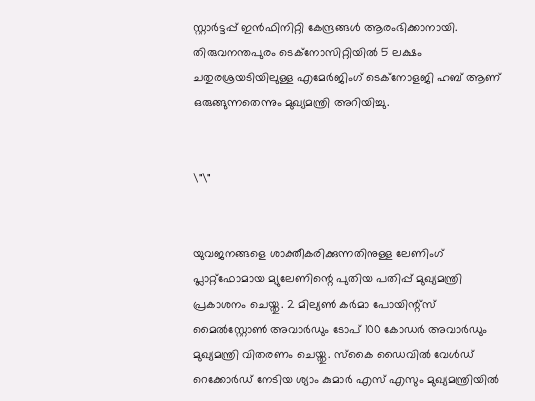സ്റ്റാർട്ടപ്പ് ഇൻഫിനിറ്റി കേന്ദ്രങ്ങൾ ആരംഭിക്കാനായി. തിരുവനന്തപുരം ടെക്നോസിറ്റിയിൽ 5 ലക്ഷം ചതുരശ്രയടിയിലുള്ള എമേർജിംഗ് ടെക്നോളജി ഹബ് ആണ് ഒരുങ്ങുന്നതെന്നും മുഖ്യമന്ത്രി അറിയിച്ചു.


\"\"


യുവജനങ്ങളെ ശാക്തീകരിക്കുന്നതിനുള്ള ലേണിംഗ് പ്ലാറ്റ്ഫോമായ മ്യുലേണിന്റെ പുതിയ പതിപ്പ് മുഖ്യമന്ത്രി പ്രകാശനം ചെയ്തു. 2 മില്യൺ കർമാ പോയിന്റ്സ് മൈൽസ്റ്റോൺ അവാർഡും ടോപ് 100 കോഡർ അവാർഡും മുഖ്യമന്ത്രി വിതരണം ചെയ്തു. സ്‌കൈ ഡൈവിൽ വേൾഡ് റെക്കോർഡ് നേടിയ ശ്യാം കുമാർ എസ് എസും മുഖ്യമന്ത്രിയിൽ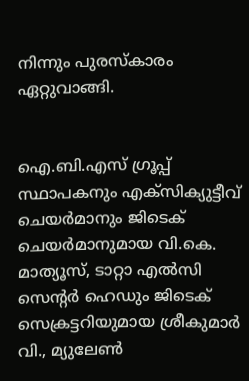നിന്നും പുരസ്‌കാരം ഏറ്റുവാങ്ങി.


ഐ.ബി.എസ് ഗ്രൂപ്പ് സ്ഥാപകനും എക്സിക്യുട്ടീവ് ചെയർമാനും ജിടെക് ചെയർമാനുമായ വി.കെ. മാത്യൂസ്, ടാറ്റാ എൽസി സെന്റർ ഹെഡും ജിടെക് സെക്രട്ടറിയുമായ ശ്രീകുമാർ വി., മ്യുലേൺ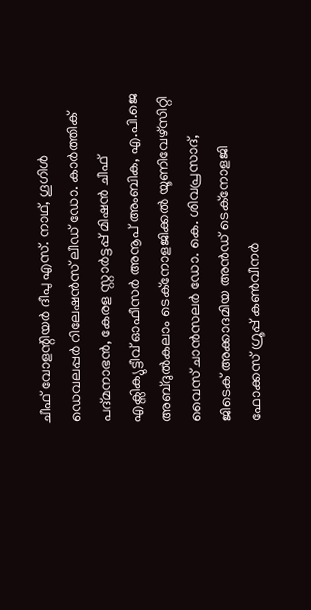ചീഫ് വോളന്റിയർ ദീപു എസ്. നാഥ്, ഗൂഗിൾ ഡെവലപ്പർ റിലേഷൻസ് ലീഡ് ഡോ. കാർത്തിക് പദ്മനാഭൻ, കേരള സ്റ്റാർട്ടപ്പ് മിഷൻ ചീഫ് എക്സിക്യുട്ടീവ് ഓഫീസർ അനൂപ് അംബിക, എ.പി.ജെ അബ്ദുൽകലാം ടെക്നോളജിക്കൽ യൂണിവേഴ്സിറ്റി വൈസ് ചാൻസലർ ഡോ. കെ. ശിവപ്രസാദ്, ജിടെക് അക്കാദമിയ അൻഡ് ടെക്നോളജി ഫോക്കസ് ഗ്രൂപ്പ് കൺവീനർ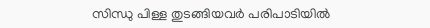സിന്ധു പിള്ള തുടങ്ങിയവർ പരിപാടിയിൽ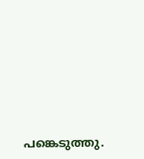പങ്കെടുത്തു.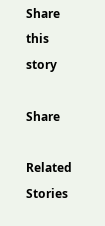Share this story

Share

Related Stories